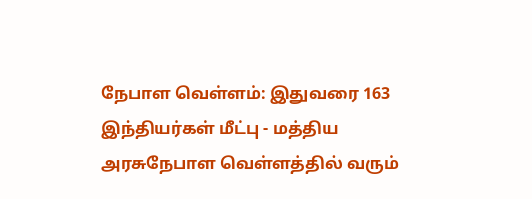நேபாள வெள்ளம்: இதுவரை 163 இந்தியர்கள் மீட்பு - மத்திய அரசுநேபாள வெள்ளத்தில் வரும்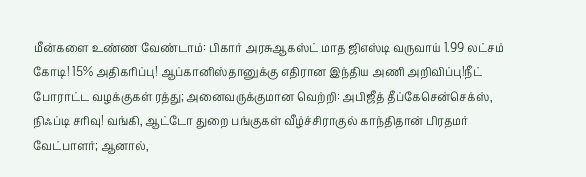மீன்களை உண்ண வேண்டாம்: பிகார் அரசுஆகஸ்ட் மாத ஜிஎஸ்டி வருவாய் 1.99 லட்சம் கோடி! 15% அதிகரிப்பு! ஆப்கானிஸ்தானுக்கு எதிரான இந்திய அணி அறிவிப்பு!நீட் போராட்ட வழக்குகள் ரத்து; அனைவருக்குமான வெற்றி: அபிஜீத் தீப்கேசென்செக்ஸ், நிஃப்டி சரிவு! வங்கி, ஆட்டோ துறை பங்குகள் வீழ்ச்சிராகுல் காந்திதான் பிரதமர் வேட்பாளர்; ஆனால்,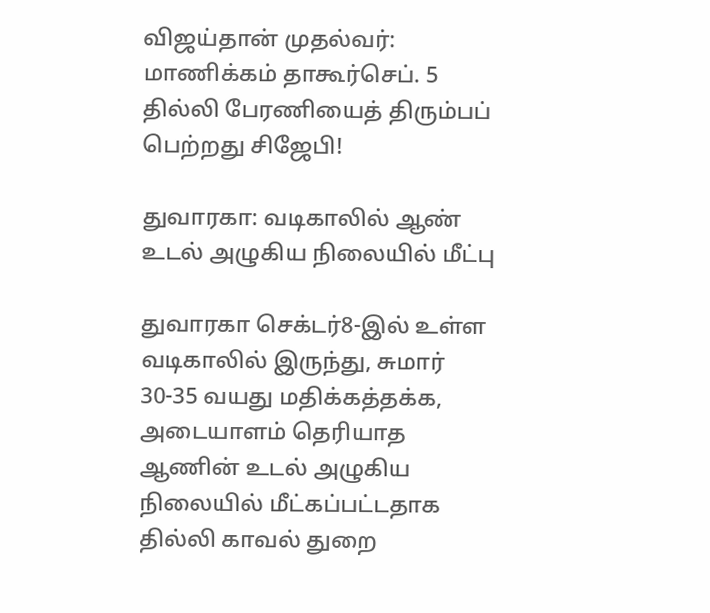விஜய்தான் முதல்வர்: மாணிக்கம் தாகூர்செப். 5 தில்லி பேரணியைத் திரும்பப் பெற்றது சிஜேபி!

துவாரகா: வடிகாலில் ஆண் உடல் அழுகிய நிலையில் மீட்பு

துவாரகா செக்டர்8-இல் உள்ள வடிகாலில் இருந்து, சுமார் 30-35 வயது மதிக்கத்தக்க, அடையாளம் தெரியாத ஆணின் உடல் அழுகிய நிலையில் மீட்கப்பட்டதாக தில்லி காவல் துறை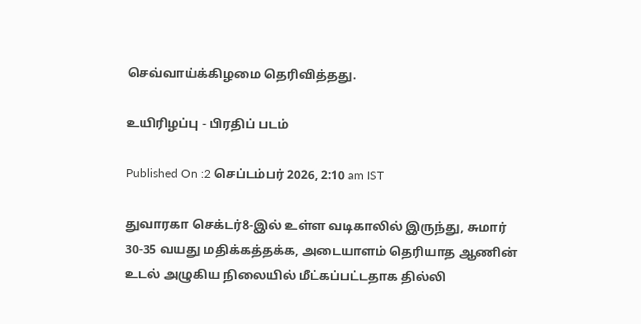செவ்வாய்க்கிழமை தெரிவித்தது.

உயிரிழப்பு - பிரதிப் படம்

Published On :2 செப்டம்பர் 2026, 2:10 am IST

துவாரகா செக்டர்8-இல் உள்ள வடிகாலில் இருந்து, சுமார் 30-35 வயது மதிக்கத்தக்க, அடையாளம் தெரியாத ஆணின் உடல் அழுகிய நிலையில் மீட்கப்பட்டதாக தில்லி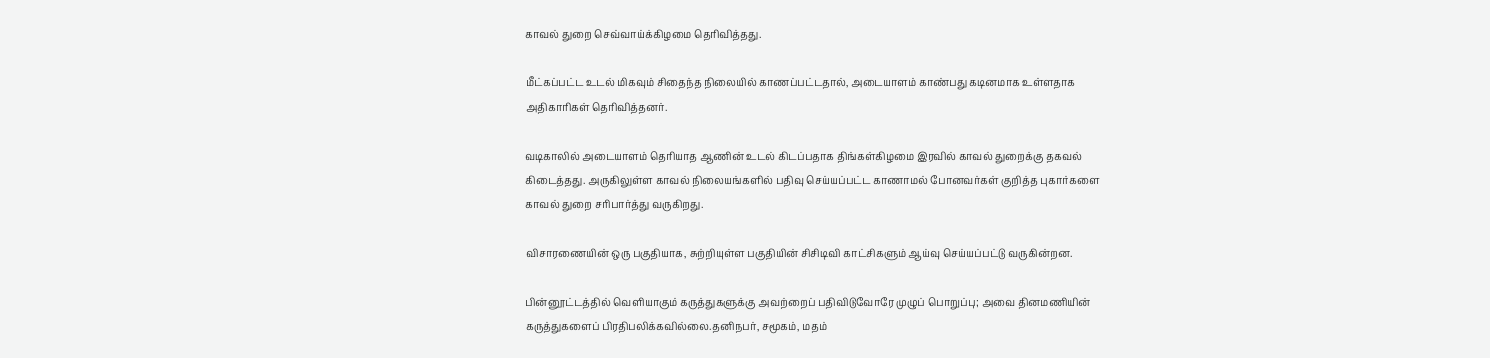காவல் துறை செவ்வாய்க்கிழமை தெரிவித்தது.

மீட்கப்பட்ட உடல் மிகவும் சிதைந்த நிலையில் காணப்பட்டதால், அடையாளம் காண்பது கடினமாக உள்ளதாக அதிகாரிகள் தெரிவித்தனர்.

வடிகாலில் அடையாளம் தெரியாத ஆணின் உடல் கிடப்பதாக திங்கள்கிழமை இரவில் காவல் துறைக்கு தகவல் கிடைத்தது. அருகிலுள்ள காவல் நிலையங்களில் பதிவு செய்யப்பட்ட காணாமல் போனவர்கள் குறித்த புகார்களை காவல் துறை சரிபார்த்து வருகிறது.

விசாரணையின் ஒரு பகுதியாக, சுற்றியுள்ள பகுதியின் சிசிடிவி காட்சிகளும் ஆய்வு செய்யப்பட்டு வருகின்றன.

பின்னூட்டத்தில் வெளியாகும் கருத்துகளுக்கு அவற்றைப் பதிவிடுவோரே முழுப் பொறுப்பு; அவை தினமணியின் கருத்துகளைப் பிரதிபலிக்கவில்லை.தனிநபர், சமூகம், மதம்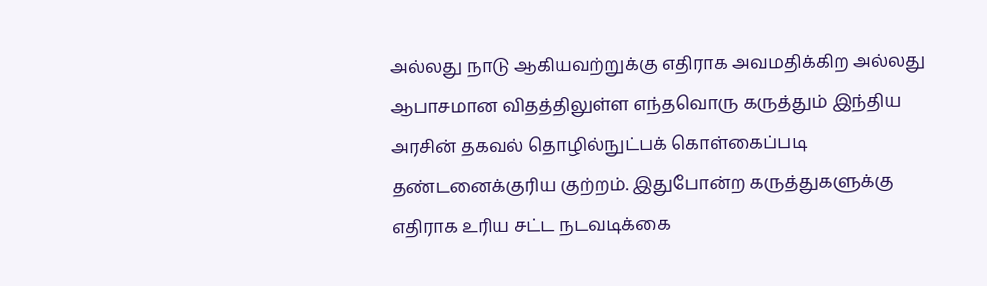அல்லது நாடு ஆகியவற்றுக்கு எதிராக அவமதிக்கிற அல்லது ஆபாசமான விதத்திலுள்ள எந்தவொரு கருத்தும் இந்திய அரசின் தகவல் தொழில்நுட்பக் கொள்கைப்படி தண்டனைக்குரிய குற்றம். இதுபோன்ற கருத்துகளுக்கு எதிராக உரிய சட்ட நடவடிக்கை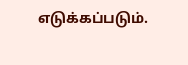எடுக்கப்படும்.